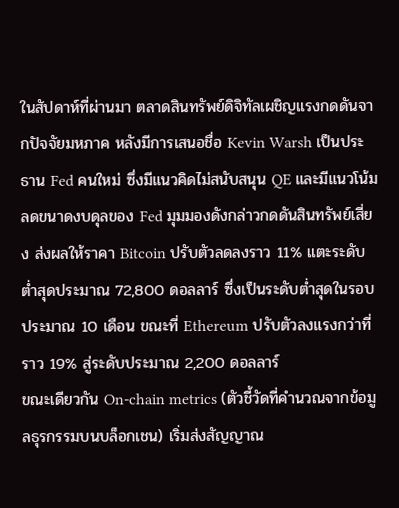ในสัปดาห์ที่ผ่านมา ตลาดสินทรัพย์ดิจิทัลเผชิญแรงกดดันจากปัจจัยมหภาค หลังมีการเสนอชื่อ Kevin Warsh เป็นประธาน Fed คนใหม่ ซึ่งมีแนวคิดไม่สนับสนุน QE และมีแนวโน้มลดขนาดงบดุลของ Fed มุมมองดังกล่าวกดดันสินทรัพย์เสี่ยง ส่งผลให้ราคา Bitcoin ปรับตัวลดลงราว 11% แตะระดับต่ำสุดประมาณ 72,800 ดอลลาร์ ซึ่งเป็นระดับต่ำสุดในรอบประมาณ 10 เดือน ขณะที่ Ethereum ปรับตัวลงแรงกว่าที่ราว 19% สู่ระดับประมาณ 2,200 ดอลลาร์
ขณะเดียวกัน On-chain metrics (ตัวชี้วัดที่คำนวณจากข้อมูลธุรกรรมบนบล็อกเชน) เริ่มส่งสัญญาณ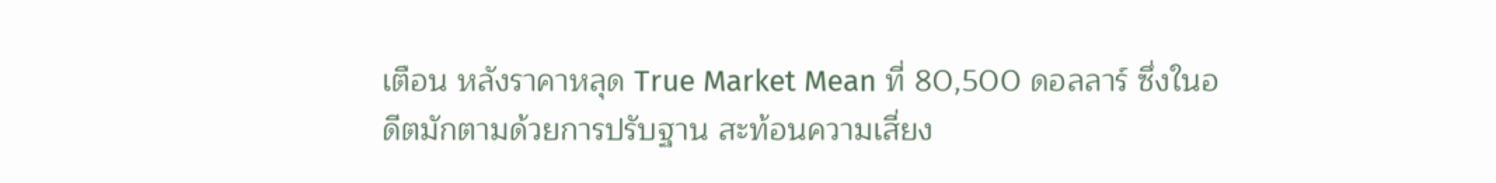เตือน หลังราคาหลุด True Market Mean ที่ 80,500 ดอลลาร์ ซึ่งในอดีตมักตามด้วยการปรับฐาน สะท้อนความเสี่ยง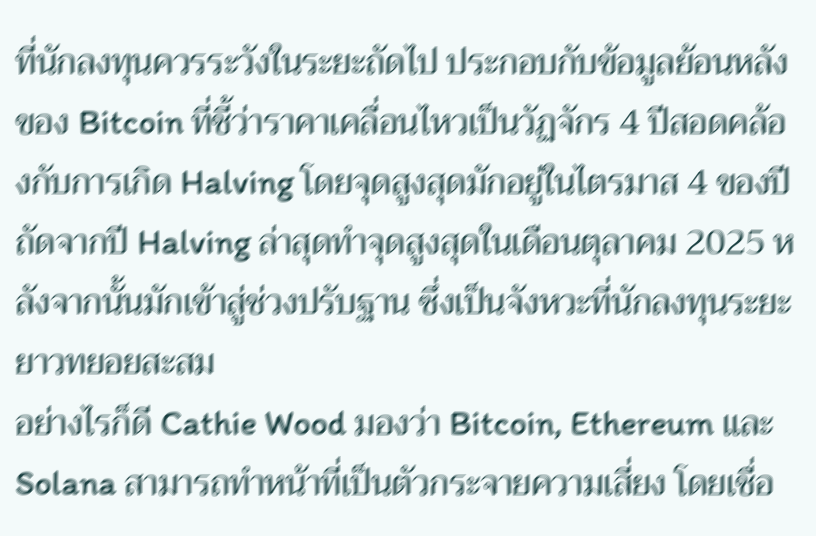ที่นักลงทุนควรระวังในระยะถัดไป ประกอบกับข้อมูลย้อนหลังของ Bitcoin ที่ชี้ว่าราคาเคลื่อนไหวเป็นวัฏจักร 4 ปีสอดคล้องกับการเกิด Halving โดยจุดสูงสุดมักอยู่ในไตรมาส 4 ของปีถัดจากปี Halving ล่าสุดทำจุดสูงสุดในเดือนตุลาคม 2025 หลังจากนั้นมักเข้าสู่ช่วงปรับฐาน ซึ่งเป็นจังหวะที่นักลงทุนระยะยาวทยอยสะสม
อย่างไรก็ดี Cathie Wood มองว่า Bitcoin, Ethereum และ Solana สามารถทำหน้าที่เป็นตัวกระจายความเสี่ยง โดยเชื่อ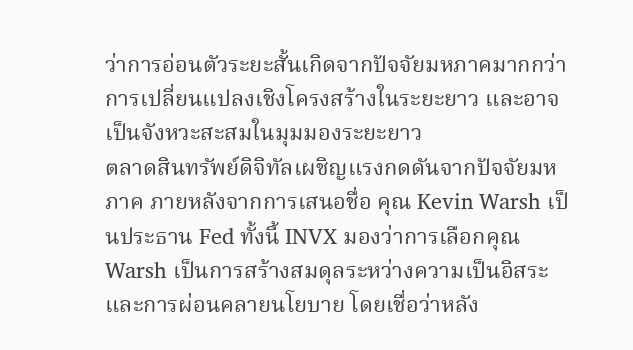ว่าการอ่อนตัวระยะสั้นเกิดจากปัจจัยมหภาคมากกว่าการเปลี่ยนแปลงเชิงโครงสร้างในระยะยาว และอาจเป็นจังหวะสะสมในมุมมองระยะยาว
ตลาดสินทรัพย์ดิจิทัลเผชิญแรงกดดันจากปัจจัยมหภาค ภายหลังจากการเสนอชื่อ คุณ Kevin Warsh เป็นประธาน Fed ทั้งนี้ INVX มองว่าการเลือกคุณ Warsh เป็นการสร้างสมดุลระหว่างความเป็นอิสระและการผ่อนคลายนโยบาย โดยเชื่อว่าหลัง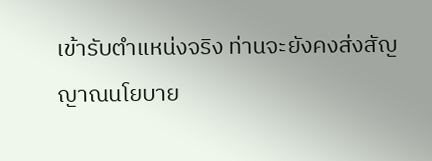เข้ารับตำแหน่งจริง ท่านจะยังคงส่งสัญญาณนโยบาย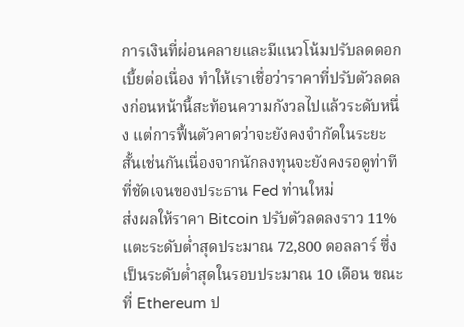การเงินที่ผ่อนคลายและมีแนวโน้มปรับลดดอกเบี้ยต่อเนื่อง ทำให้เราเชื่อว่าราคาที่ปรับตัวลดลงก่อนหน้านี้สะท้อนความกังวลไปแล้วระดับหนึ่ง แต่การฟื้นตัวคาดว่าจะยังคงจำกัดในระยะสั้นเช่นกันเนื่องจากนักลงทุนจะยังคงรอดูท่าทีที่ชัดเจนของประธาน Fed ท่านใหม่
ส่งผลให้ราคา Bitcoin ปรับตัวลดลงราว 11% แตะระดับต่ำสุดประมาณ 72,800 ดอลลาร์ ซึ่งเป็นระดับต่ำสุดในรอบประมาณ 10 เดือน ขณะที่ Ethereum ป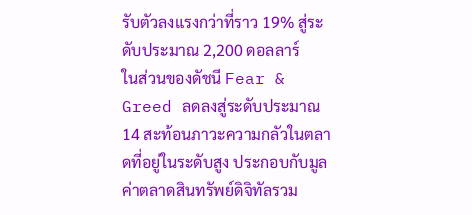รับตัวลงแรงกว่าที่ราว 19% สู่ระดับประมาณ 2,200 ดอลลาร์
ในส่วนของดัชนี Fear & Greed ลดลงสู่ระดับประมาณ 14 สะท้อนภาวะความกลัวในตลาดที่อยู่ในระดับสูง ประกอบกับมูลค่าตลาดสินทรัพย์ดิจิทัลรวม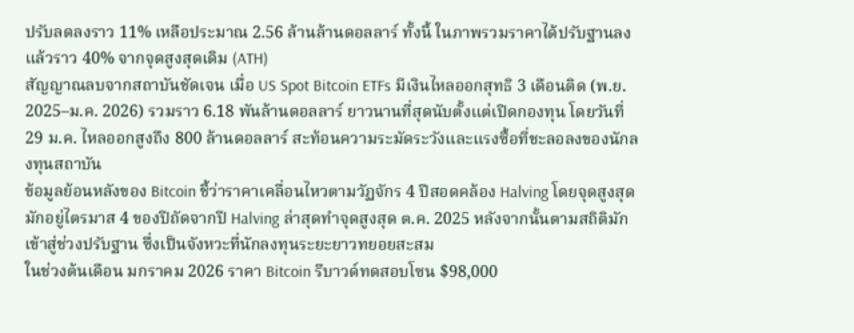ปรับลดลงราว 11% เหลือประมาณ 2.56 ล้านล้านดอลลาร์ ทั้งนี้ ในภาพรวมราคาได้ปรับฐานลงแล้วราว 40% จากจุดสูงสุดเดิม (ATH)
สัญญาณลบจากสถาบันชัดเจน เมื่อ US Spot Bitcoin ETFs มีเงินไหลออกสุทธิ 3 เดือนติด (พ.ย. 2025–ม.ค. 2026) รวมราว 6.18 พันล้านดอลลาร์ ยาวนานที่สุดนับตั้งแต่เปิดกองทุน โดยวันที่ 29 ม.ค. ไหลออกสูงถึง 800 ล้านดอลลาร์ สะท้อนความระมัดระวังและแรงซื้อที่ชะลอลงของนักลงทุนสถาบัน
ข้อมูลย้อนหลังของ Bitcoin ชี้ว่าราคาเคลื่อนไหวตามวัฏจักร 4 ปีสอดคล้อง Halving โดยจุดสูงสุดมักอยู่ไตรมาส 4 ของปีถัดจากปี Halving ล่าสุดทำจุดสูงสุด ต.ค. 2025 หลังจากนั้นตามสถิติมักเข้าสู่ช่วงปรับฐาน ซึ่งเป็นจังหวะที่นักลงทุนระยะยาวทยอยสะสม
ในช่วงต้นเดือน มกราคม 2026 ราคา Bitcoin รีบาวด์ทดสอบโซน $98,000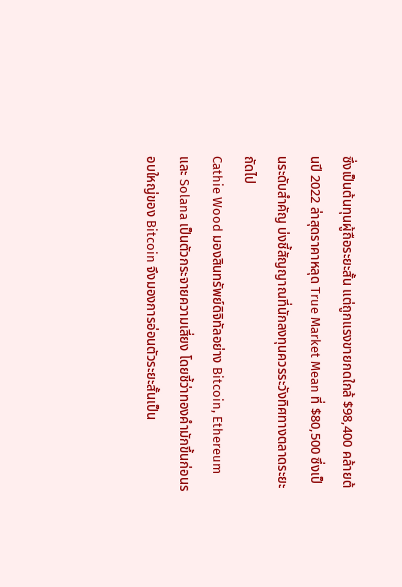ซึ่งเป็นต้นทุนผู้ถือระยะสั้น แต่ถูกแรงขายกดใกล้ $98,400 คล้ายต้นปี 2022 ล่าสุดราคาหลุด True Market Mean ที่ $80,500 ซึ่งเป็นระดับสำคัญ บ่งชี้สัญญาณที่นักลงทุนควรระวังทิศทางตลาดระยะถัดไป
Cathie Wood มองสินทรัพย์ดิจิทัลอย่าง Bitcoin, Ethereum และ Solana เป็นตัวกระจายความเสี่ยง โดยชี้ว่าทองคำมักขึ้นก่อนรอบใหญ่ของ Bitcoin จึงมองการอ่อนตัวระยะสั้นเป็น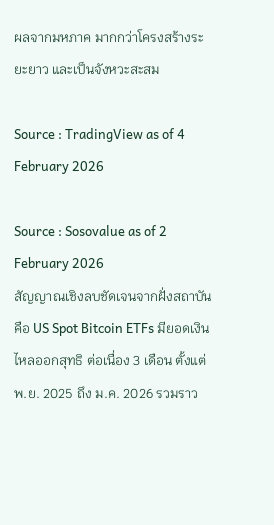ผลจากมหภาค มากกว่าโครงสร้างระยะยาว และเป็นจังหวะสะสม

Source : TradingView as of 4 February 2026

Source : Sosovalue as of 2 February 2026
สัญญาณเชิงลบชัดเจนจากฝั่งสถาบันคือ US Spot Bitcoin ETFs มียอดเงินไหลออกสุทธิ ต่อเนื่อง 3 เดือน ตั้งแต่ พ.ย. 2025 ถึง ม.ค. 2026 รวมราว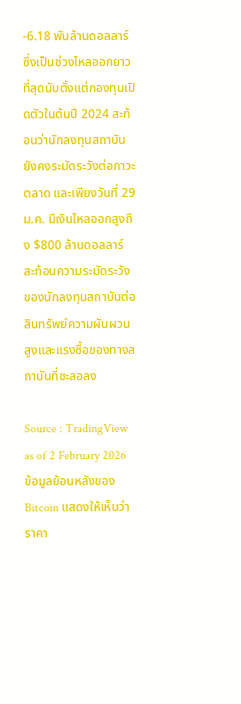-6.18 พันล้านดอลลาร์ ซึ่งเป็นช่วงไหลออกยาวที่สุดนับตั้งแต่กองทุนเปิดตัวในต้นปี 2024 สะท้อนว่านักลงทุนสถาบันยังคงระมัดระวังต่อภาวะตลาด และเพียงวันที่ 29 ม.ค. มีเงินไหลออกสูงถึง $800 ล้านดอลลาร์ สะท้อนความระมัดระวังของนักลงทุนสถาบันต่อสินทรัพย์ความผันผวนสูงและแรงซื้อของทางสถาบันที่ชะลอลง

Source : TradingView as of 2 February 2026
ข้อมูลย้อนหลังของ Bitcoin แสดงให้เห็นว่าราคา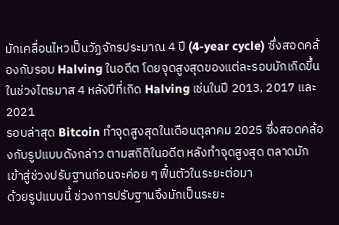มักเคลื่อนไหวเป็นวัฏจักรประมาณ 4 ปี (4-year cycle) ซึ่งสอดคล้องกับรอบ Halving ในอดีต โดยจุดสูงสุดของแต่ละรอบมักเกิดขึ้นในช่วงไตรมาส 4 หลังปีที่เกิด Halving เช่นในปี 2013, 2017 และ 2021
รอบล่าสุด Bitcoin ทำจุดสูงสุดในเดือนตุลาคม 2025 ซึ่งสอดคล้องกับรูปแบบดังกล่าว ตามสถิติในอดีต หลังทำจุดสูงสุด ตลาดมักเข้าสู่ช่วงปรับฐานก่อนจะค่อย ๆ ฟื้นตัวในระยะต่อมา
ด้วยรูปแบบนี้ ช่วงการปรับฐานจึงมักเป็นระยะ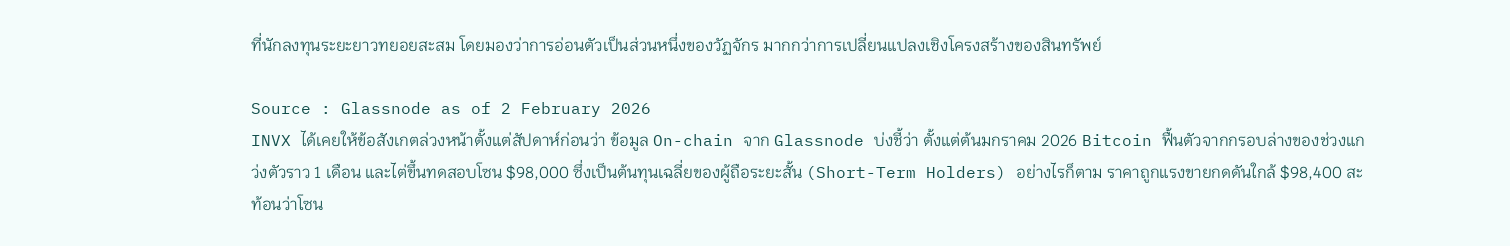ที่นักลงทุนระยะยาวทยอยสะสม โดยมองว่าการอ่อนตัวเป็นส่วนหนึ่งของวัฏจักร มากกว่าการเปลี่ยนแปลงเชิงโครงสร้างของสินทรัพย์

Source : Glassnode as of 2 February 2026
INVX ได้เคยให้ข้อสังเกตล่วงหน้าตั้งแต่สัปดาห์ก่อนว่า ข้อมูล On-chain จาก Glassnode บ่งชี้ว่า ตั้งแต่ต้นมกราคม 2026 Bitcoin ฟื้นตัวจากกรอบล่างของช่วงแกว่งตัวราว 1 เดือน และไต่ขึ้นทดสอบโซน $98,000 ซึ่งเป็นต้นทุนเฉลี่ยของผู้ถือระยะสั้น (Short-Term Holders) อย่างไรก็ตาม ราคาถูกแรงขายกดดันใกล้ $98,400 สะท้อนว่าโซน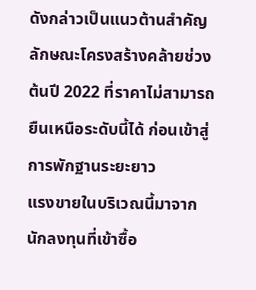ดังกล่าวเป็นแนวต้านสำคัญ ลักษณะโครงสร้างคล้ายช่วงต้นปี 2022 ที่ราคาไม่สามารถยืนเหนือระดับนี้ได้ ก่อนเข้าสู่การพักฐานระยะยาว
แรงขายในบริเวณนี้มาจากนักลงทุนที่เข้าซื้อ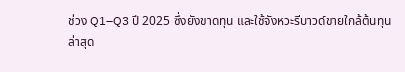ช่วง Q1–Q3 ปี 2025 ซึ่งยังขาดทุน และใช้จังหวะรีบาวด์ขายใกล้ต้นทุน
ล่าสุด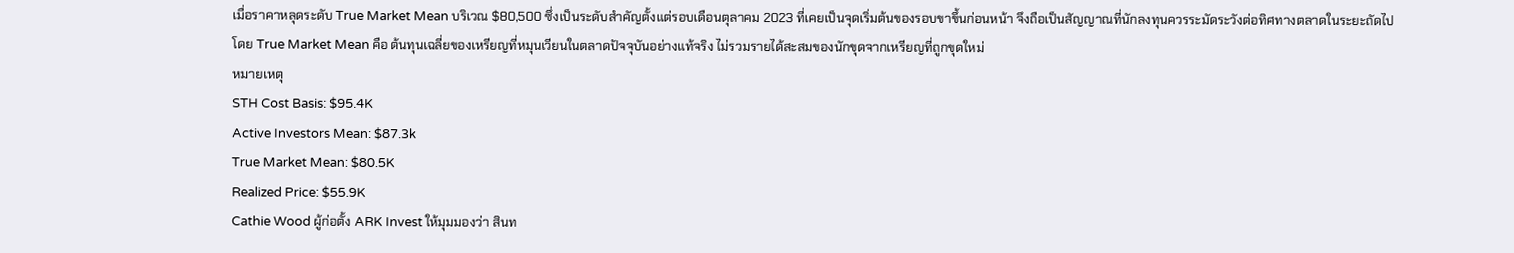เมื่อราคาหลุดระดับ True Market Mean บริเวณ $80,500 ซึ่งเป็นระดับสำคัญตั้งแต่รอบเดือนตุลาคม 2023 ที่เคยเป็นจุดเริ่มต้นของรอบขาขึ้นก่อนหน้า จึงถือเป็นสัญญาณที่นักลงทุนควรระมัดระวังต่อทิศทางตลาดในระยะถัดไป
โดย True Market Mean คือ ต้นทุนเฉลี่ยของเหรียญที่หมุนเวียนในตลาดปัจจุบันอย่างแท้จริง ไม่รวมรายได้สะสมของนักขุดจากเหรียญที่ถูกขุดใหม่
หมายเหตุ
STH Cost Basis: $95.4K
Active Investors Mean: $87.3k
True Market Mean: $80.5K
Realized Price: $55.9K
Cathie Wood ผู้ก่อตั้ง ARK Invest ให้มุมมองว่า สินท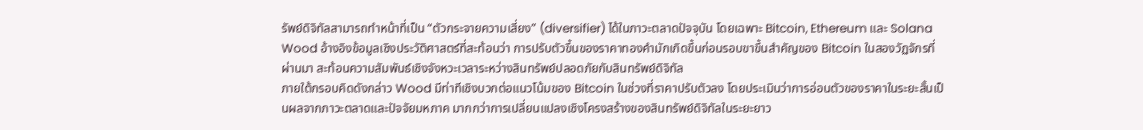รัพย์ดิจิทัลสามารถทำหน้าที่เป็น “ตัวกระจายความเสี่ยง” (diversifier) ได้ในภาวะตลาดปัจจุบัน โดยเฉพาะ Bitcoin, Ethereum และ Solana
Wood อ้างอิงข้อมูลเชิงประวัติศาสตร์ที่สะท้อนว่า การปรับตัวขึ้นของราคาทองคำมักเกิดขึ้นก่อนรอบขาขึ้นสำคัญของ Bitcoin ในสองวัฏจักรที่ผ่านมา สะท้อนความสัมพันธ์เชิงจังหวะเวลาระหว่างสินทรัพย์ปลอดภัยกับสินทรัพย์ดิจิทัล
ภายใต้กรอบคิดดังกล่าว Wood มีท่าทีเชิงบวกต่อแนวโน้มของ Bitcoin ในช่วงที่ราคาปรับตัวลง โดยประเมินว่าการอ่อนตัวของราคาในระยะสั้นเป็นผลจากภาวะตลาดและปัจจัยมหภาค มากกว่าการเปลี่ยนแปลงเชิงโครงสร้างของสินทรัพย์ดิจิทัลในระยะยาว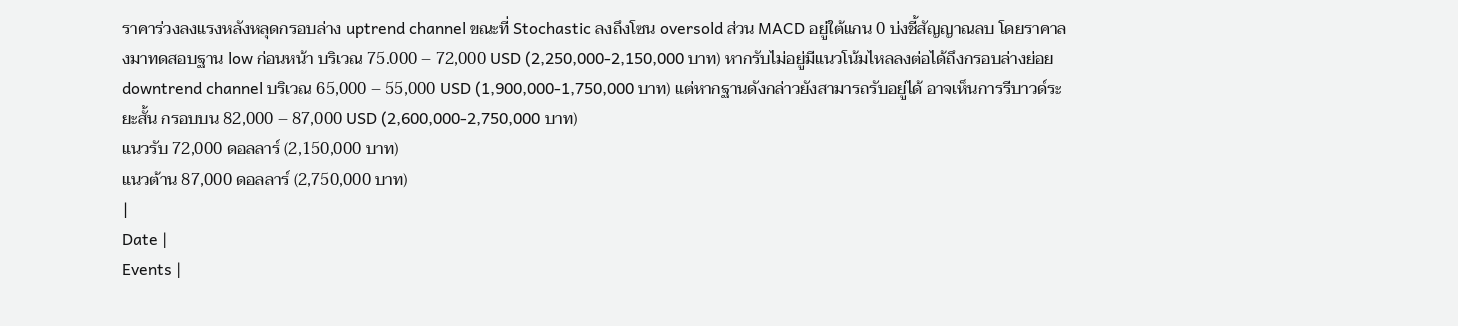ราคาร่วงลงแรงหลังหลุดกรอบล่าง uptrend channel ขณะที่ Stochastic ลงถึงโซน oversold ส่วน MACD อยู่ใต้แกน 0 บ่งชี้สัญญาณลบ โดยราคาลงมาทดสอบฐาน low ก่อนหน้า บริเวณ 75.000 – 72,000 USD (2,250,000-2,150,000 บาท) หากรับไม่อยู่มีแนวโน้มไหลลงต่อได้ถึงกรอบล่างย่อย downtrend channel บริเวณ 65,000 – 55,000 USD (1,900,000-1,750,000 บาท) แต่หากฐานดังกล่าวยังสามารถรับอยู่ได้ อาจเห็นการรีบาวด์ระยะสั้น กรอบบน 82,000 – 87,000 USD (2,600,000-2,750,000 บาท)
แนวรับ 72,000 ดอลลาร์ (2,150,000 บาท)
แนวต้าน 87,000 ดอลลาร์ (2,750,000 บาท)
|
Date |
Events |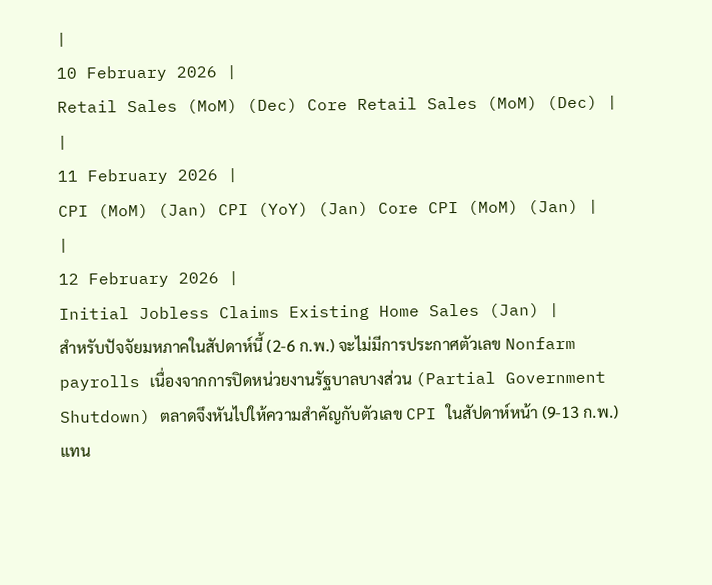|
10 February 2026 |
Retail Sales (MoM) (Dec) Core Retail Sales (MoM) (Dec) |
|
11 February 2026 |
CPI (MoM) (Jan) CPI (YoY) (Jan) Core CPI (MoM) (Jan) |
|
12 February 2026 |
Initial Jobless Claims Existing Home Sales (Jan) |
สำหรับปัจจัยมหภาคในสัปดาห์นี้ (2-6 ก.พ.) จะไม่มีการประกาศตัวเลข Nonfarm payrolls เนื่องจากการปิดหน่วยงานรัฐบาลบางส่วน (Partial Government Shutdown) ตลาดจึงหันไปให้ความสำคัญกับตัวเลข CPI ในสัปดาห์หน้า (9-13 ก.พ.) แทน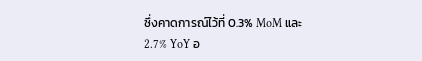ซึ่งคาดการณ์ไว้ที่ 0.3% MoM และ 2.7% YoY อ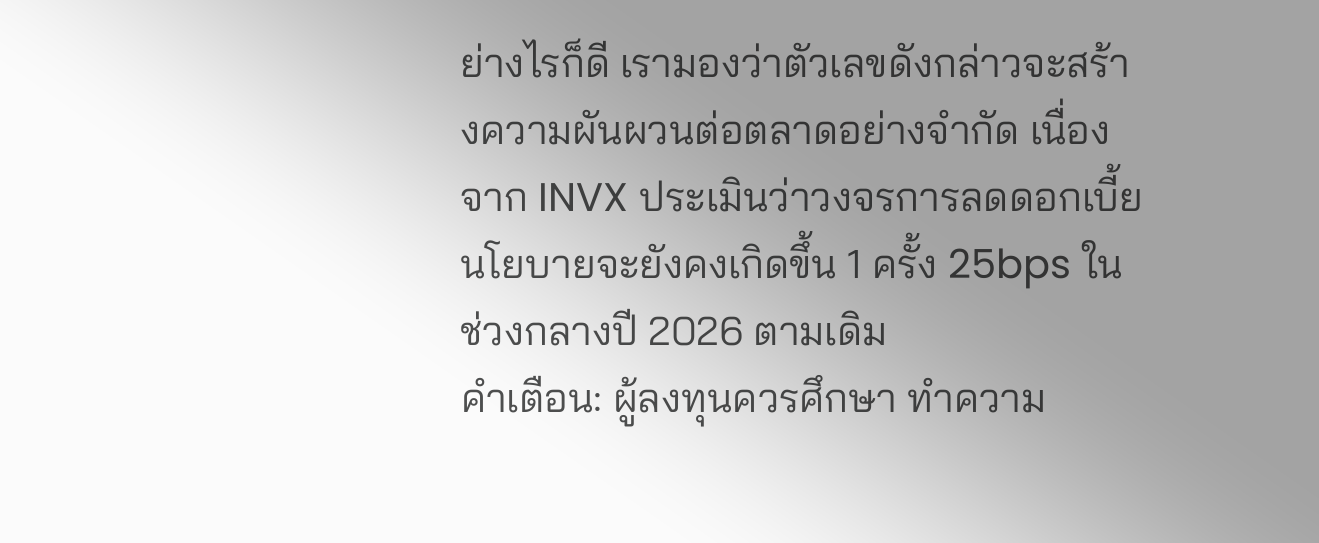ย่างไรก็ดี เรามองว่าตัวเลขดังกล่าวจะสร้างความผันผวนต่อตลาดอย่างจำกัด เนื่องจาก INVX ประเมินว่าวงจรการลดดอกเบี้ยนโยบายจะยังคงเกิดขึ้น 1 ครั้ง 25bps ในช่วงกลางปี 2026 ตามเดิม
คำเตือน: ผู้ลงทุนควรศึกษา ทำความ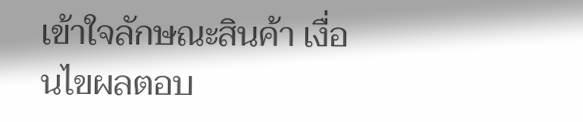เข้าใจลักษณะสินค้า เงื่อนไขผลตอบ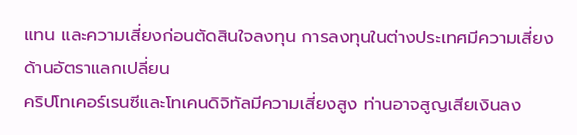แทน และความเสี่ยงก่อนตัดสินใจลงทุน การลงทุนในต่างประเทศมีความเสี่ยงด้านอัตราแลกเปลี่ยน
คริปโทเคอร์เรนซีและโทเคนดิจิทัลมีความเสี่ยงสูง ท่านอาจสูญเสียเงินลง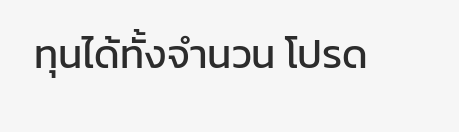ทุนได้ทั้งจำนวน โปรด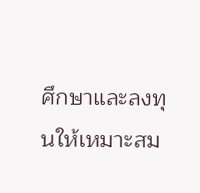ศึกษาและลงทุนให้เหมาะสม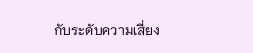กับระดับความเสี่ยง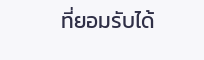ที่ยอมรับได้